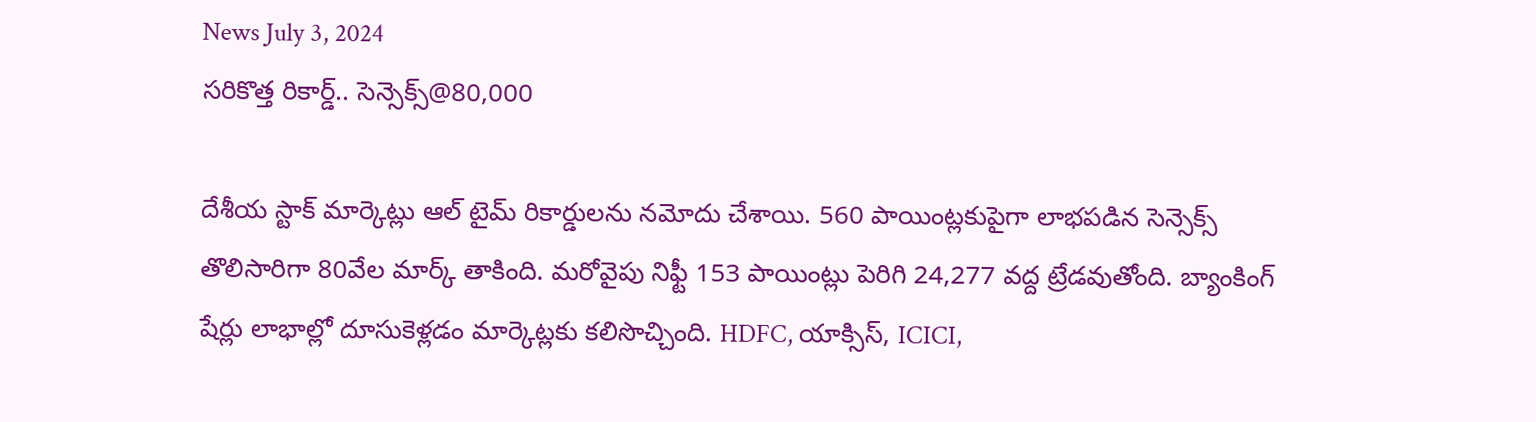News July 3, 2024
సరికొత్త రికార్డ్.. సెన్సెక్స్@80,000

దేశీయ స్టాక్ మార్కెట్లు ఆల్ టైమ్ రికార్డులను నమోదు చేశాయి. 560 పాయింట్లకుపైగా లాభపడిన సెన్సెక్స్ తొలిసారిగా 80వేల మార్క్ తాకింది. మరోవైపు నిఫ్టీ 153 పాయింట్లు పెరిగి 24,277 వద్ద ట్రేడవుతోంది. బ్యాంకింగ్ షేర్లు లాభాల్లో దూసుకెళ్లడం మార్కెట్లకు కలిసొచ్చింది. HDFC, యాక్సిస్, ICICI,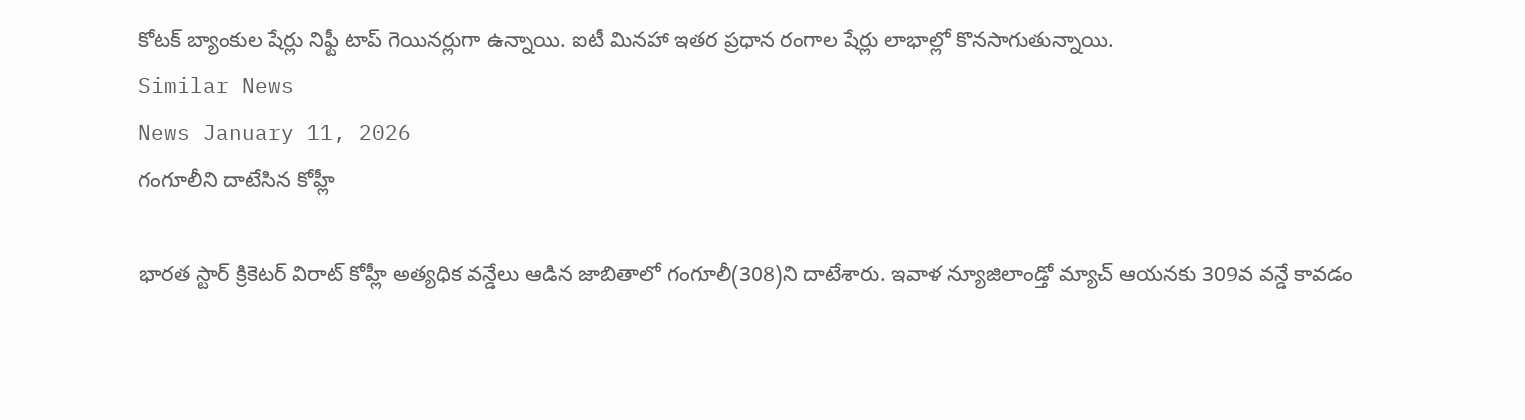కోటక్ బ్యాంకుల షేర్లు నిఫ్టీ టాప్ గెయినర్లుగా ఉన్నాయి. ఐటీ మినహా ఇతర ప్రధాన రంగాల షేర్లు లాభాల్లో కొనసాగుతున్నాయి.
Similar News
News January 11, 2026
గంగూలీని దాటేసిన కోహ్లీ

భారత స్టార్ క్రికెటర్ విరాట్ కోహ్లీ అత్యధిక వన్డేలు ఆడిన జాబితాలో గంగూలీ(308)ని దాటేశారు. ఇవాళ న్యూజిలాండ్తో మ్యాచ్ ఆయనకు 309వ వన్డే కావడం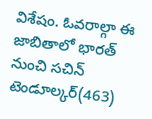విశేషం. ఓవరాల్గా ఈ జాబితాలో భారత్ నుంచి సచిన్ టెండూల్కర్(463)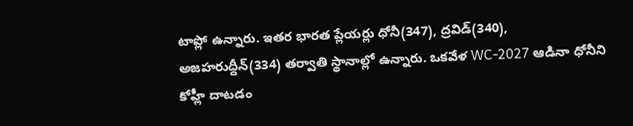టాప్లో ఉన్నారు. ఇతర భారత ప్లేయర్లు ధోనీ(347), ద్రవిడ్(340), అజహరుద్దీన్(334) తర్వాతి స్థానాల్లో ఉన్నారు. ఒకవేళ WC-2027 ఆడినా ధోనీని కోహ్లీ దాటడం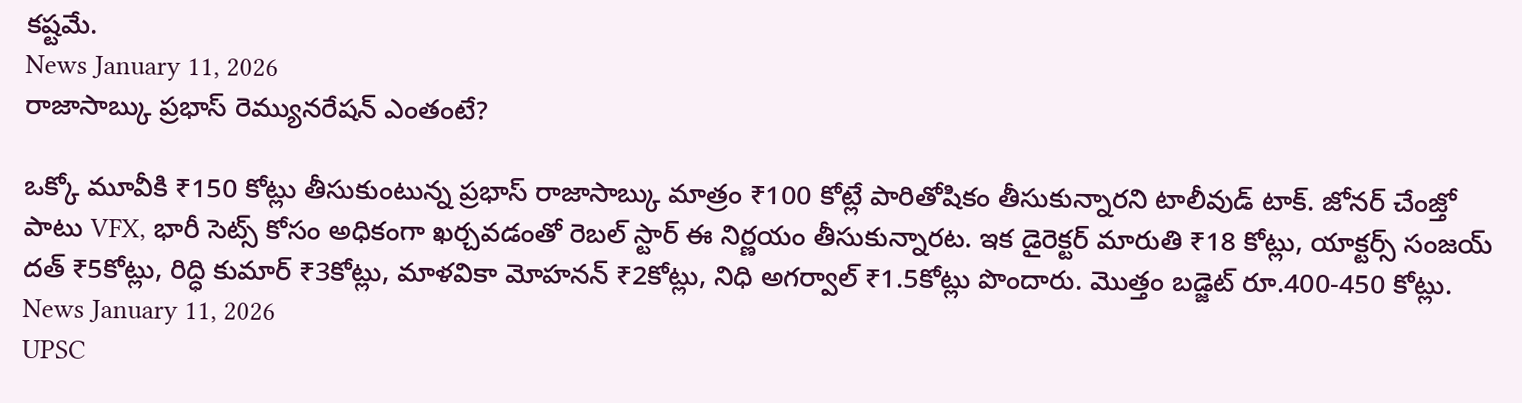కష్టమే.
News January 11, 2026
రాజాసాబ్కు ప్రభాస్ రెమ్యునరేషన్ ఎంతంటే?

ఒక్కో మూవీకి ₹150 కోట్లు తీసుకుంటున్న ప్రభాస్ రాజాసాబ్కు మాత్రం ₹100 కోట్లే పారితోషికం తీసుకున్నారని టాలీవుడ్ టాక్. జోనర్ చేంజ్తో పాటు VFX, భారీ సెట్స్ కోసం అధికంగా ఖర్చవడంతో రెబల్ స్టార్ ఈ నిర్ణయం తీసుకున్నారట. ఇక డైరెక్టర్ మారుతి ₹18 కోట్లు, యాక్టర్స్ సంజయ్ దత్ ₹5కోట్లు, రిద్ధి కుమార్ ₹3కోట్లు, మాళవికా మోహనన్ ₹2కోట్లు, నిధి అగర్వాల్ ₹1.5కోట్లు పొందారు. మొత్తం బడ్జెట్ రూ.400-450 కోట్లు.
News January 11, 2026
UPSC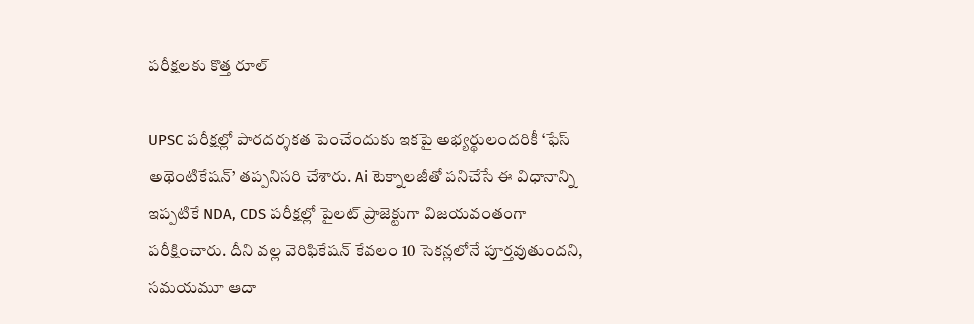పరీక్షలకు కొత్త రూల్

UPSC పరీక్షల్లో పారదర్శకత పెంచేందుకు ఇకపై అభ్యర్థులందరికీ ‘ఫేస్ అథెంటికేషన్’ తప్పనిసరి చేశారు. Ai టెక్నాలజీతో పనిచేసే ఈ విధానాన్ని ఇప్పటికే NDA, CDS పరీక్షల్లో పైలట్ ప్రాజెక్టుగా విజయవంతంగా పరీక్షించారు. దీని వల్ల వెరిఫికేషన్ కేవలం 10 సెకన్లలోనే పూర్తవుతుందని, సమయమూ ఆదా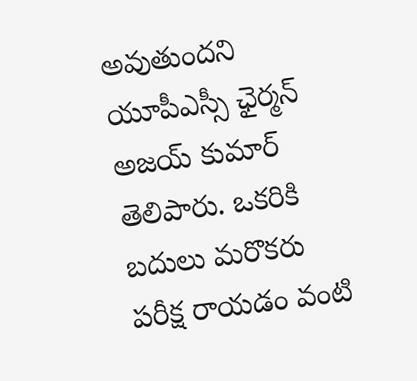అవుతుందని యూపీఎస్సీ ఛైర్మన్ అజయ్ కుమార్ తెలిపారు. ఒకరికి బదులు మరొకరు పరీక్ష రాయడం వంటి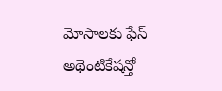మోసాలకు ఫేస్ అథెంటికేషన్తో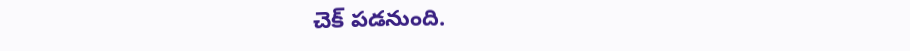చెక్ పడనుంది.